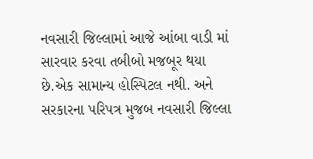નવસારી જિલ્લામાં આજે આંબા વાડી માં સારવાર કરવા તબીબો મજબૂર થયા છે.એક સામાન્ય હોસ્પિટલ નથી. અને સરકારના પરિપત્ર મુજબ નવસારી જિલ્લા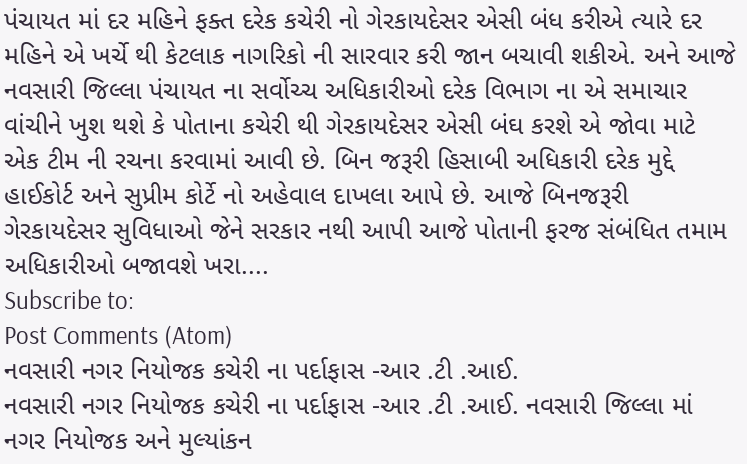પંચાયત માં દર મહિને ફક્ત દરેક કચેરી નો ગેરકાયદેસર એસી બંધ કરીએ ત્યારે દર મહિને એ ખર્ચે થી કેટલાક નાગરિકો ની સારવાર કરી જાન બચાવી શકીએ. અને આજે નવસારી જિલ્લા પંચાયત ના સર્વોચ્ચ અધિકારીઓ દરેક વિભાગ ના એ સમાચાર વાંચીને ખુશ થશે કે પોતાના કચેરી થી ગેરકાયદેસર એસી બંઘ કરશે એ જોવા માટે એક ટીમ ની રચના કરવામાં આવી છે. બિન જરૂરી હિસાબી અધિકારી દરેક મુદ્દે હાઈકોર્ટ અને સુપ્રીમ કોર્ટે નો અહેવાલ દાખલા આપે છે. આજે બિનજરૂરી ગેરકાયદેસર સુવિધાઓ જેને સરકાર નથી આપી આજે પોતાની ફરજ સંબંધિત તમામ અધિકારીઓ બજાવશે ખરા....
Subscribe to:
Post Comments (Atom)
નવસારી નગર નિયોજક કચેરી ના પર્દાફાસ -આર .ટી .આઈ.
નવસારી નગર નિયોજક કચેરી ના પર્દાફાસ -આર .ટી .આઈ. નવસારી જિલ્લા માં નગર નિયોજક અને મુલ્યાંકન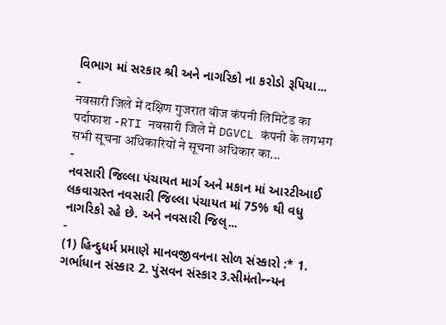વિભાગ માં સરકાર શ્રી અને નાગરિકો ના કરોડો રૂપિયા...
-
नवसारी जिले में दक्षिण गुजरात वीज कंपनी लिमिटेड का पर्दाफाश -RTI नवसारी जिले में DGVCL कंपनी के लगभग सभी सूचना अधिकारियों ने सूचना अधिकार का...
-
નવસારી જિલ્લા પંચાયત માર્ગ અને મકાન માં આરટીઆઈ લકવાગ્રસ્ત નવસારી જિલ્લા પંચાયત માં 75% થી વધુ નાગરિકો રહે છે. અને નવસારી જિલ્...
-
(1) હિન્દુધર્મ પ્રમાણે માનવજીવનના સોળ સંસ્કારો :* 1. ગર્ભાધાન સંસ્કાર 2. પુંસવન સંસ્કાર 3.સીમંતોન્ન્યન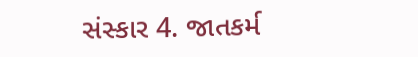સંસ્કાર 4. જાતકર્મ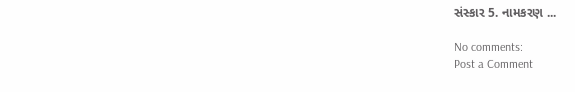સંસ્કાર 5. નામકરણ ...

No comments:
Post a Comment